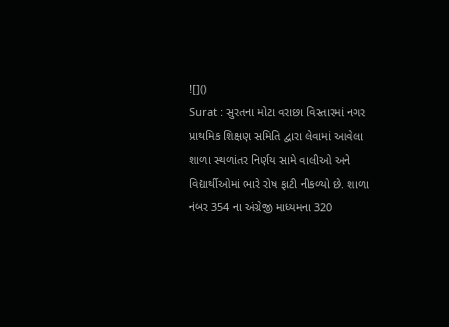![]()
Surat : સુરતના મોટા વરાછા વિસ્તારમાં નગર પ્રાથમિક શિક્ષણ સમિતિ દ્વારા લેવામાં આવેલા શાળા સ્થળાંતર નિર્ણય સામે વાલીઓ અને વિદ્યાર્થીઓમાં ભારે રોષ ફાટી નીકળ્યો છે. શાળા નંબર 354 ના અંગ્રેજી માધ્યમના 320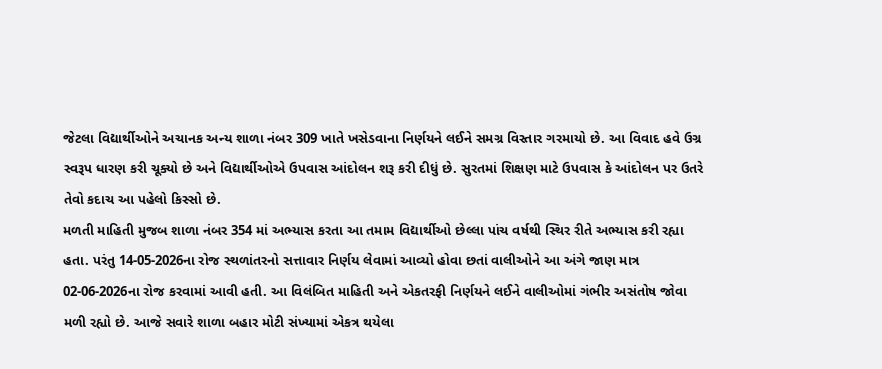જેટલા વિદ્યાર્થીઓને અચાનક અન્ય શાળા નંબર 309 ખાતે ખસેડવાના નિર્ણયને લઈને સમગ્ર વિસ્તાર ગરમાયો છે. આ વિવાદ હવે ઉગ્ર સ્વરૂપ ધારણ કરી ચૂક્યો છે અને વિદ્યાર્થીઓએ ઉપવાસ આંદોલન શરૂ કરી દીધું છે. સુરતમાં શિક્ષણ માટે ઉપવાસ કે આંદોલન પર ઉતરે તેવો કદાચ આ પહેલો કિસ્સો છે.
મળતી માહિતી મુજબ શાળા નંબર 354 માં અભ્યાસ કરતા આ તમામ વિદ્યાર્થીઓ છેલ્લા પાંચ વર્ષથી સ્થિર રીતે અભ્યાસ કરી રહ્યા હતા. પરંતુ 14-05-2026ના રોજ સ્થળાંતરનો સત્તાવાર નિર્ણય લેવામાં આવ્યો હોવા છતાં વાલીઓને આ અંગે જાણ માત્ર 02-06-2026ના રોજ કરવામાં આવી હતી. આ વિલંબિત માહિતી અને એકતરફી નિર્ણયને લઈને વાલીઓમાં ગંભીર અસંતોષ જોવા મળી રહ્યો છે. આજે સવારે શાળા બહાર મોટી સંખ્યામાં એકત્ર થયેલા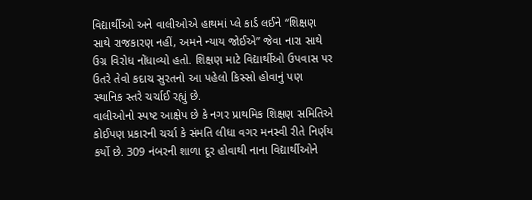વિદ્યાર્થીઓ અને વાલીઓએ હાથમાં પ્લે કાર્ડ લઈને “શિક્ષણ સાથે રાજકારણ નહીં, અમને ન્યાય જોઈએ” જેવા નારા સાથે ઉગ્ર વિરોધ નોંધાવ્યો હતો. શિક્ષણ માટે વિદ્યાર્થીઓ ઉપવાસ પર ઉતરે તેવો કદાચ સુરતનો આ પહેલો કિસ્સો હોવાનું પણ સ્થાનિક સ્તરે ચર્ચાઈ રહ્યું છે.
વાલીઓનો સ્પષ્ટ આક્ષેપ છે કે નગર પ્રાથમિક શિક્ષણ સમિતિએ કોઈપણ પ્રકારની ચર્ચા કે સંમતિ લીધા વગર મનસ્વી રીતે નિર્ણય કર્યો છે. 309 નંબરની શાળા દૂર હોવાથી નાના વિદ્યાર્થીઓને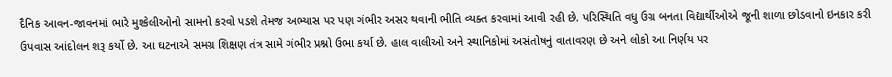દૈનિક આવન-જાવનમાં ભારે મુશ્કેલીઓનો સામનો કરવો પડશે તેમજ અભ્યાસ પર પણ ગંભીર અસર થવાની ભીતિ વ્યક્ત કરવામાં આવી રહી છે. પરિસ્થિતિ વધુ ઉગ્ર બનતા વિદ્યાર્થીઓએ જૂની શાળા છોડવાનો ઇનકાર કરી ઉપવાસ આંદોલન શરૂ કર્યો છે. આ ઘટનાએ સમગ્ર શિક્ષણ તંત્ર સામે ગંભીર પ્રશ્નો ઉભા કર્યા છે. હાલ વાલીઓ અને સ્થાનિકોમાં અસંતોષનું વાતાવરણ છે અને લોકો આ નિર્ણય પર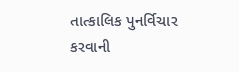તાત્કાલિક પુનર્વિચાર કરવાની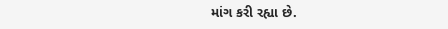માંગ કરી રહ્યા છે.